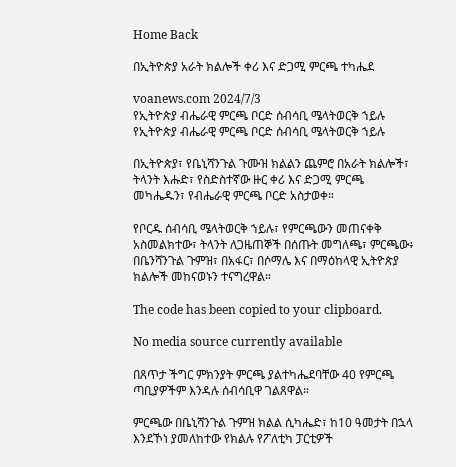Home Back

በኢትዮጵያ አራት ክልሎች ቀሪ እና ድጋሚ ምርጫ ተካሔደ

voanews.com 2024/7/3
የኢትዮጵያ ብሔራዊ ምርጫ ቦርድ ሰብሳቢ ሜላትወርቅ ኀይሉ
የኢትዮጵያ ብሔራዊ ምርጫ ቦርድ ሰብሳቢ ሜላትወርቅ ኀይሉ

በኢትዮጵያ፣ የቤኒሻንጉል ጉሙዝ ክልልን ጨምሮ በአራት ክልሎች፣ ትላንት እሑድ፣ የስድስተኛው ዙር ቀሪ እና ድጋሚ ምርጫ መካሔዱን፣ የብሔራዊ ምርጫ ቦርድ አስታወቀ።

የቦርዱ ሰብሳቢ ሜላትወርቅ ኀይሉ፣ የምርጫውን መጠናቀቅ አስመልክተው፣ ትላንት ለጋዜጠኞች በሰጡት መግለጫ፣ ምርጫው፥ በቤንሻንጉል ጉምዝ፣ በአፋር፣ በሶማሌ እና በማዕከላዊ ኢትዮጵያ ክልሎች መከናወኑን ተናግረዋል።

The code has been copied to your clipboard.

No media source currently available

በጸጥታ ችግር ምክንያት ምርጫ ያልተካሔደባቸው 40 የምርጫ ጣቢያዎችም እንዳሉ ሰብሳቢዋ ገልጸዋል።

ምርጫው በቤኒሻንጉል ጉምዝ ክልል ሲካሔድ፣ ከ10 ዓመታት በኋላ እንደኾነ ያመለከተው የክልሉ የፖለቲካ ፓርቲዎች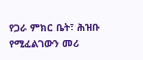የጋራ ምክር ቤት፣ ሕዝቡ የሚፈልገውን መሪ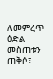ለመምረጥ ዕድል መስጠቱን ጠቅሶ፣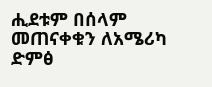ሒደቱም በሰላም መጠናቀቁን ለአሜሪካ ድምፅ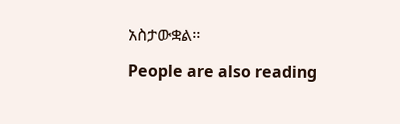አስታውቋል፡፡

People are also reading